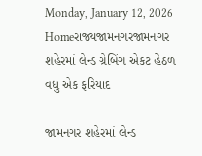Monday, January 12, 2026
Homeરાજ્યજામનગરજામનગર શહેરમાં લેન્ડ ગ્રેબિંગ એકટ હેઠળ વધુ એક ફરિયાદ

જામનગર શહેરમાં લેન્ડ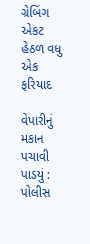ગ્રેબિંગ એકટ હેઠળ વધુ એક ફરિયાદ

વેપારીનું મકાન પચાવી પાડયું : પોલીસ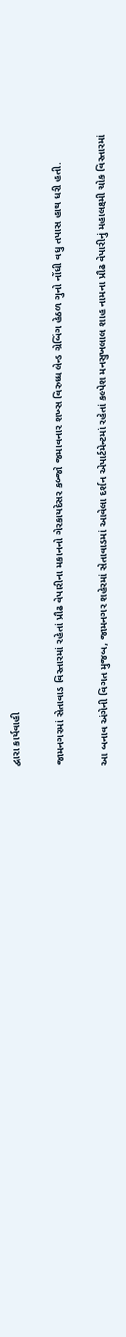દ્વારા કાર્યવાહી

જામનગરમાં સેતાવાડ વિસ્તારમાં રહેતાં પ્રૌઢ વેપારીના મકાનનો ગેરકાયદેસર કબ્જો જમાવનાર શખ્સ વિરુધ્ધ લેન્ડ ગ્રેબિંગ હેઠળ ગુનો નોંધી વધુ તપાસ હાથ ધરી હતી.

આ બનાવ અંગેની વિગત મુજબ, જામનગર શહેરમાં સેતાવાડમાં આવેલા દર્શન એપાર્ટમેન્ટમાં રહેતાં કલ્પેશ મનસુખલાલ શાહ નામના પ્રૌઢ વેપારીનું મહાલક્ષ્મી ચોક વિસ્તારમાં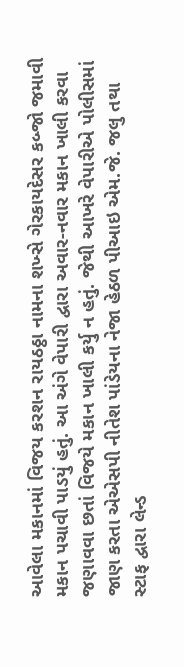આવેલા મકાનમાં વિજય કરશન રાયઠઠ્ઠા નામના શખ્સે ગેરકાયદેસર કબ્જો જમાવી મકાન પચાવી પાડયું હતું. આ અંગે વેપારી દ્વારા અવાર-નવાર મકાન ખાલી કરવા જણાવવા છતાં વિજયે મકાન ખાલી કર્યુ ન હતું. જેથી આખરે વેપારીએ પોલીસમાં જાણ કરતા એએસપી નીતેશ પાંડેયના નેજા હેઠળ પીઆઇ એમ.જે. જલુ તથા સ્ટાફ દ્વારા લેન્ડ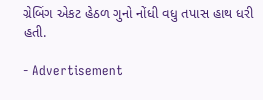ગ્રેબિંગ એકટ હેઠળ ગુનો નોંધી વધુ તપાસ હાથ ધરી હતી.

- Advertisement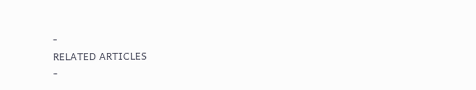-
RELATED ARTICLES
-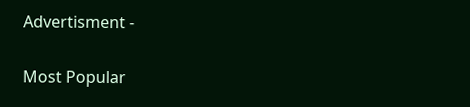Advertisment -

Most Popular